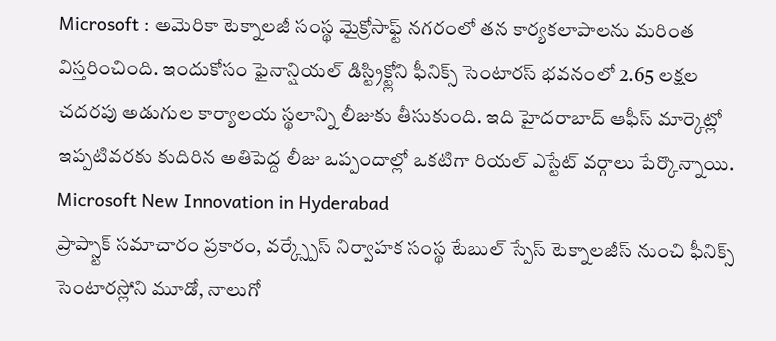Microsoft : అమెరికా టెక్నాలజీ సంస్థ మైక్రోసాఫ్ట్ నగరంలో తన కార్యకలాపాలను మరింత విస్తరించింది. ఇందుకోసం ఫైనాన్షియల్ డిస్ట్రిక్ట్లోని ఫీనిక్స్ సెంటారస్ భవనంలో 2.65 లక్షల చదరపు అడుగుల కార్యాలయ స్థలాన్ని లీజుకు తీసుకుంది. ఇది హైదరాబాద్ ఆఫీస్ మార్కెట్లో ఇప్పటివరకు కుదిరిన అతిపెద్ద లీజు ఒప్పందాల్లో ఒకటిగా రియల్ ఎస్టేట్ వర్గాలు పేర్కొన్నాయి.
Microsoft New Innovation in Hyderabad
ప్రాప్స్టాక్ సమాచారం ప్రకారం, వర్క్స్పేస్ నిర్వాహక సంస్థ టేబుల్ స్పేస్ టెక్నాలజీస్ నుంచి ఫీనిక్స్ సెంటారస్లోని మూడో, నాలుగో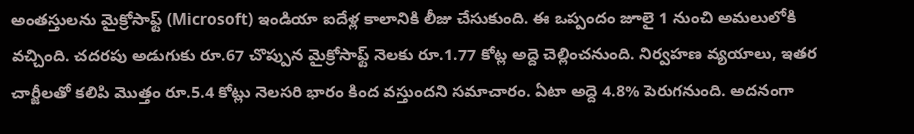అంతస్తులను మైక్రోసాఫ్ట్ (Microsoft) ఇండియా ఐదేళ్ల కాలానికి లీజు చేసుకుంది. ఈ ఒప్పందం జూలై 1 నుంచి అమలులోకి వచ్చింది. చదరపు అడుగుకు రూ.67 చొప్పున మైక్రోసాఫ్ట్ నెలకు రూ.1.77 కోట్ల అద్దె చెల్లించనుంది. నిర్వహణ వ్యయాలు, ఇతర చార్జీలతో కలిపి మొత్తం రూ.5.4 కోట్లు నెలసరి భారం కింద వస్తుందని సమాచారం. ఏటా అద్దె 4.8% పెరుగనుంది. అదనంగా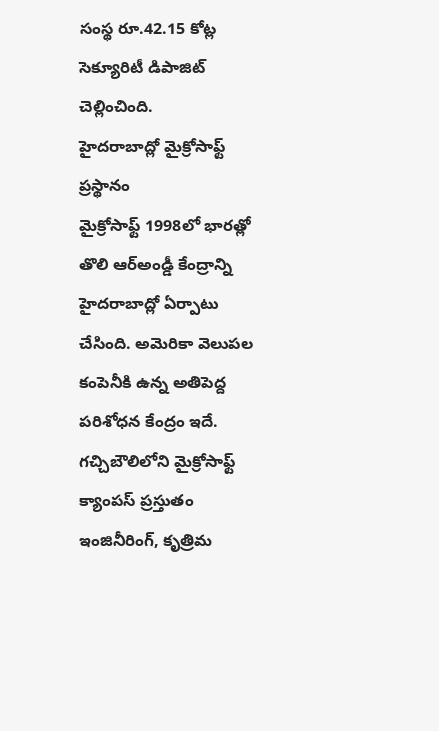సంస్థ రూ.42.15 కోట్ల సెక్యూరిటీ డిపాజిట్ చెల్లించింది.
హైదరాబాద్లో మైక్రోసాఫ్ట్ ప్రస్థానం
మైక్రోసాఫ్ట్ 1998లో భారత్లో తొలి ఆర్అండ్డీ కేంద్రాన్ని హైదరాబాద్లో ఏర్పాటు చేసింది. అమెరికా వెలుపల కంపెనీకి ఉన్న అతిపెద్ద పరిశోధన కేంద్రం ఇదే. గచ్చిబౌలిలోని మైక్రోసాఫ్ట్ క్యాంపస్ ప్రస్తుతం ఇంజినీరింగ్, కృత్రిమ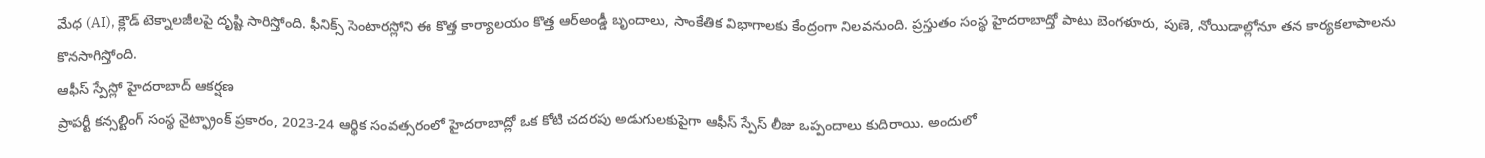మేధ (AI), క్లౌడ్ టెక్నాలజీలపై దృష్టి సారిస్తోంది. ఫీనిక్స్ సెంటారస్లోని ఈ కొత్త కార్యాలయం కొత్త ఆర్అండ్డీ బృందాలు, సాంకేతిక విభాగాలకు కేంద్రంగా నిలవనుంది. ప్రస్తుతం సంస్థ హైదరాబాద్తో పాటు బెంగళూరు, పుణె, నోయిడాల్లోనూ తన కార్యకలాపాలను కొనసాగిస్తోంది.
ఆఫీస్ స్పేస్లో హైదరాబాద్ ఆకర్షణ
ప్రాపర్టీ కన్సల్టింగ్ సంస్థ నైట్ఫ్రాంక్ ప్రకారం, 2023-24 ఆర్థిక సంవత్సరంలో హైదరాబాద్లో ఒక కోటి చదరపు అడుగులకుపైగా ఆఫీస్ స్పేస్ లీజు ఒప్పందాలు కుదిరాయి. అందులో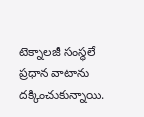టెక్నాలజీ సంస్థలే ప్రధాన వాటాను దక్కించుకున్నాయి.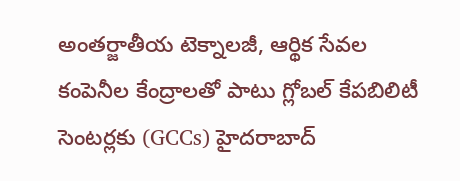అంతర్జాతీయ టెక్నాలజీ, ఆర్థిక సేవల కంపెనీల కేంద్రాలతో పాటు గ్లోబల్ కేపబిలిటీ సెంటర్లకు (GCCs) హైదరాబాద్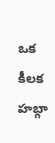ఒక కీలక హబ్గా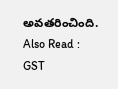అవతరించింది.
Also Read : GST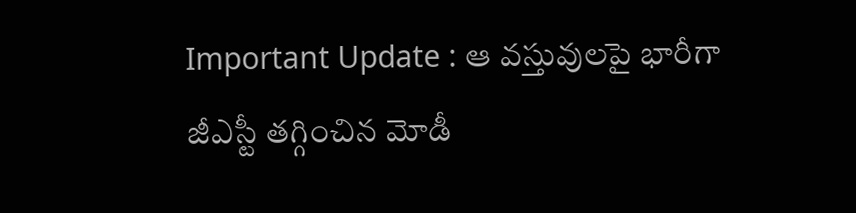Important Update : ఆ వస్తువులపై భారీగా జీఎస్టీ తగ్గించిన మోడీ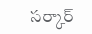సర్కార్